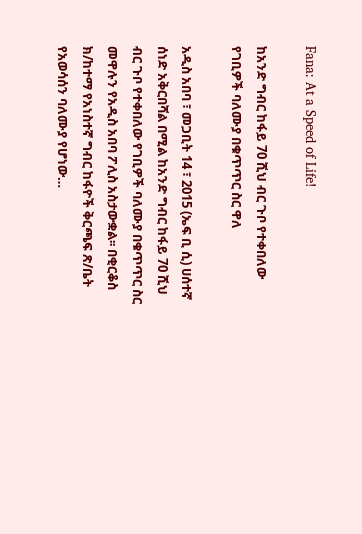Fana: At a Speed of Life!

ከአንድ ግብር ከፋይ 70 ሺህ ብር ጉቦ የተቀበለው የገቢዎች ባለሙያ በቁጥጥር ስር ዋለ

አዲስ አበባ ፣ መጋቢት 14 ፣ 2015 (ኤፍ ቢ ሲ) ሀሰተኛ ሰነድ አቅርበሻል በሚል ከአንድ ግብር ከፋይ 70 ሺህ ብር ጉቦ የተቀበለው የገቢዎች ባለሙያ በቁጥጥር ስር መዋሉን የአዲስ አበባ ፖሊስ አስታውቋል፡፡ በቂርቆስ ክ/ከተማ የአነስተኛ ግብር ከፋዮች ቅርጫፍ ጽ/ቤት የአወሳሰን ባለሙያ የሆነው…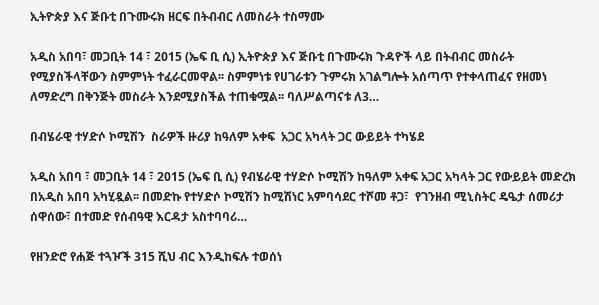ኢትዮጵያ እና ጅቡቲ በጉሙሩክ ዘርፍ በትብብር ለመስራት ተስማሙ

አዲስ አበባ፣ መጋቢት 14 ፣ 2015 (ኤፍ ቢ ሲ) ኢትዮጵያ እና ጅቡቲ በጉሙሩክ ጉዳዮች ላይ በትብብር መስራት የሚያስችላቸውን ስምምነት ተፈራርመዋል፡፡ ስምምነቱ የሀገራቱን ጉምሩክ አገልግሎት አሰጣጥ የተቀላጠፈና የዘመነ ለማድረግ በቅንጅት መስራት እንደሚያስችል ተጠቁሟል፡፡ ባለሥልጣናቱ ለ3…

በብሄራዊ ተሃድሶ ኮሚሽን  ስራዎች ዙሪያ ከዓለም አቀፍ  አጋር አካላት ጋር ውይይት ተካሄደ

አዲስ አበባ ፣ መጋቢት 14 ፣ 2015 (ኤፍ ቢ ሲ) የብሄራዊ ተሃድሶ ኮሚሽን ከዓለም አቀፍ አጋር አካላት ጋር የውይይት መድረክ በአዲስ አበባ አካሂዷል፡፡ በመድኩ የተሃድሶ ኮሚሽን ከሚሽነር አምባሳደር ተሾመ ቶጋ፣  የገንዘብ ሚኒስትር ዴዔታ ሰመሪታ ሰዋሰው፣ በተመድ የሰብዓዊ እርዳታ አስተባባሪ…

የዘንድሮ የሐጅ ተጓዦች 315 ሺህ ብር እንዲከፍሉ ተወሰነ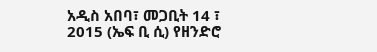አዲስ አበባ፣ መጋቢት 14 ፣ 2015 (ኤፍ ቢ ሲ) የዘንድሮ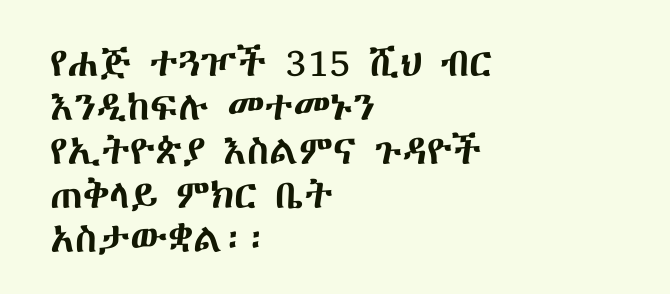የሐጅ ተጓዦች 315 ሺህ ብር እንዲከፍሉ መተመኑን የኢትዮጵያ እስልምና ጉዳዮች ጠቅላይ ምክር ቤት አስታውቋል፡፡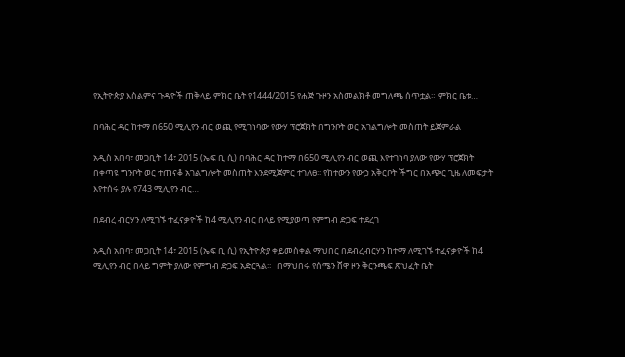የኢትዮጵያ እስልምና ጉዳዮች ጠቅላይ ምክር ቤት የ1444/2015 የሐጅ ጉዞን አስመልክቶ መግለጫ ሰጥቷል። ምክር ቤቱ…

በባሕር ዳር ከተማ በ650 ሚሊየን ብር ወጪ የሚገነባው የውሃ ፕሮጀክት በግንቦት ወር አገልግሎት መስጠት ይጀምራል

አዲስ አበባ፣ መጋቢት 14፣ 2015 (ኤፍ ቢ ሲ) በባሕር ዳር ከተማ በ650 ሚሊየን ብር ወጪ እየተገነባ ያለው የውሃ ፕሮጀክት በቀጣዩ ግንቦት ወር ተጠናቆ አገልግሎት መስጠት እንደሚጀምር ተገለፀ፡፡ የከተውን የውኃ አቅርቦት ችግር በአጭር ጊዜ ለመፍታት እየተሰሩ ያሉ የ743 ሚሊየን ብር…

በደብረ ብርሃን ለሚገኙ ተፈናቃዮች ከ4 ሚሊየን ብር በላይ የሚያወጣ የምግብ ድጋፍ ተደረገ

አዲስ አበባ፣ መጋቢት 14፣ 2015 (ኤፍ ቢ ሲ) የኢትዮጵያ ቀይመስቀል ማህበር በደብረብርሃን ከተማ ለሚገኙ ተፈናቃዮች ከ4 ሚሊየን ብር በላይ ግምት ያለው የምግብ ድጋፍ አድርጓል፡፡   በማህበሩ የሰሜን ሸዋ ዞን ቅርንጫፍ ጽህፈት ቤት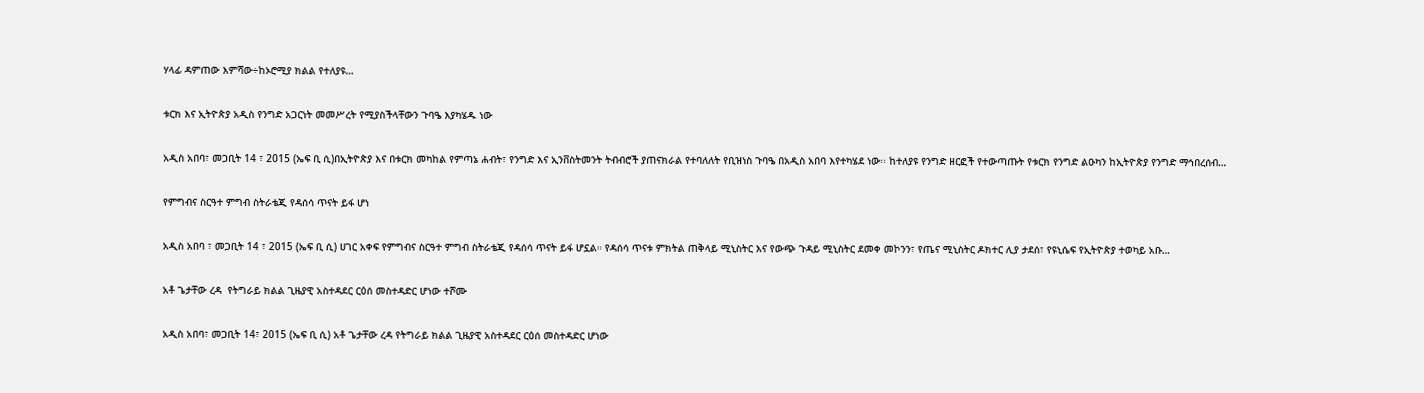ሃላፊ ዳምጠው እምሻው÷ከኦሮሚያ ክልል የተለያዩ…

ቱርክ እና ኢትዮጵያ አዲስ የንግድ አጋርነት መመሥረት የሚያስችላቸውን ጉባዔ እያካሄዱ ነው

አዲስ አበባ፣ መጋቢት 14 ፣ 2015 (ኤፍ ቢ ሲ)በኢትዮጵያ እና በቱርክ መካከል የምጣኔ ሐብት፣ የንግድ እና ኢንቨስትመንት ትብብሮች ያጠናክራል የተባለለት የቢዝነስ ጉባዔ በአዲስ አበባ እየተካሄደ ነው፡፡ ከተለያዩ የንግድ ዘርፎች የተውጣጡት የቱርክ የንግድ ልዑካን ከኢትዮጵያ የንግድ ማኅበረሰብ…

የምግብና ስርዓተ ምግብ ስትራቴጂ የዳሰሳ ጥናት ይፋ ሆነ

አዲስ አበባ ፣ መጋቢት 14 ፣ 2015 (ኤፍ ቢ ሲ) ሀገር አቀፍ የምግብና ስርዓተ ምግብ ስትራቴጂ የዳሰሳ ጥናት ይፋ ሆኗል። የዳሰሳ ጥናቱ ምክትል ጠቅላይ ሚኒስትር እና የውጭ ጉዳይ ሚኒስትር ደመቀ መኮንን፣ የጤና ሚኒስትር ዶክተር ሊያ ታደሰ፣ የዩኒሴፍ የኢትዮጵያ ተወካይ አቡ…

አቶ ጌታቸው ረዳ  የትግራይ ክልል ጊዜያዊ አስተዳደር ርዕሰ መስተዳድር ሆነው ተሾሙ

አዲስ አበባ፣ መጋቢት 14፣ 2015 (ኤፍ ቢ ሲ) አቶ ጌታቸው ረዳ የትግራይ ክልል ጊዜያዊ አስተዳደር ርዕሰ መስተዳድር ሆነው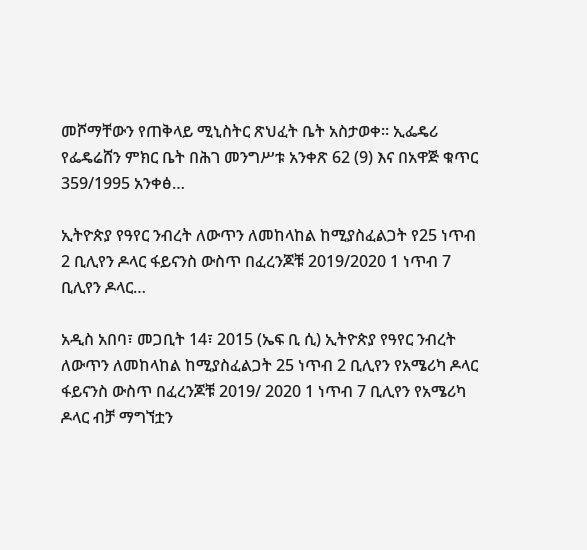መሾማቸውን የጠቅላይ ሚኒስትር ጽህፈት ቤት አስታወቀ፡፡ ኢፌዴሪ የፌዴሬሸን ምክር ቤት በሕገ መንግሥቱ አንቀጽ 62 (9) እና በአዋጅ ቁጥር 359/1995 አንቀፅ…

ኢትዮጵያ የዓየር ንብረት ለውጥን ለመከላከል ከሚያስፈልጋት የ25 ነጥብ 2 ቢሊየን ዶላር ፋይናንስ ውስጥ በፈረንጆቹ 2019/2020 1 ነጥብ 7 ቢሊየን ዶላር…

አዲስ አበባ፣ መጋቢት 14፣ 2015 (ኤፍ ቢ ሲ) ኢትዮጵያ የዓየር ንብረት ለውጥን ለመከላከል ከሚያስፈልጋት 25 ነጥብ 2 ቢሊየን የአሜሪካ ዶላር ፋይናንስ ውስጥ በፈረንጆቹ 2019/ 2020 1 ነጥብ 7 ቢሊየን የአሜሪካ ዶላር ብቻ ማግኘቷን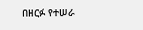በዘርፉ የተሠራ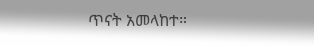ጥናት አመላከተ።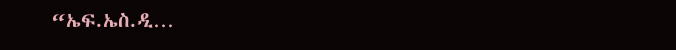“ኤፍ.ኤስ.ዲ…